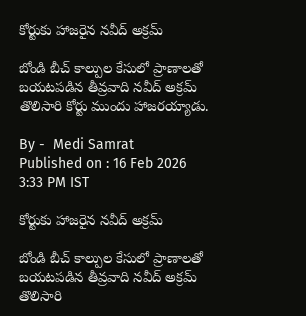కోర్టుకు హాజరైన నవీద్ అక్రమ్

బోండి బీచ్ కాల్పుల కేసులో ప్రాణాలతో బయటపడిన తీవ్రవాది నవీద్ అక్రమ్ తొలిసారి కోర్టు ముందు హాజరయ్యాడు.

By -  Medi Samrat
Published on : 16 Feb 2026 3:33 PM IST

కోర్టుకు హాజరైన నవీద్ అక్రమ్

బోండి బీచ్ కాల్పుల కేసులో ప్రాణాలతో బయటపడిన తీవ్రవాది నవీద్ అక్రమ్ తొలిసారి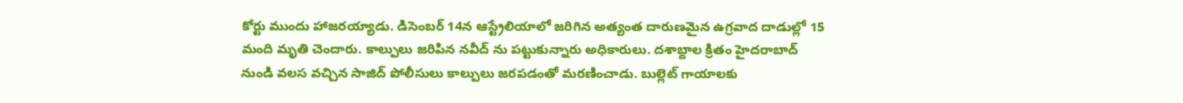కోర్టు ముందు హాజరయ్యాడు. డిసెంబర్ 14న ఆస్ట్రేలియాలో జరిగిన అత్యంత దారుణమైన ఉగ్రవాద దాడుల్లో 15 మంది మృతి చెందారు. కాల్పులు జరిపిన నవీద్ ను పట్టుకున్నారు అధికారులు. దశాబ్దాల క్రితం హైదరాబాద్ నుండి వలస వచ్చిన సాజిద్ పోలీసులు కాల్పులు జరపడంతో మరణించాడు. బుల్లెట్ గాయాలకు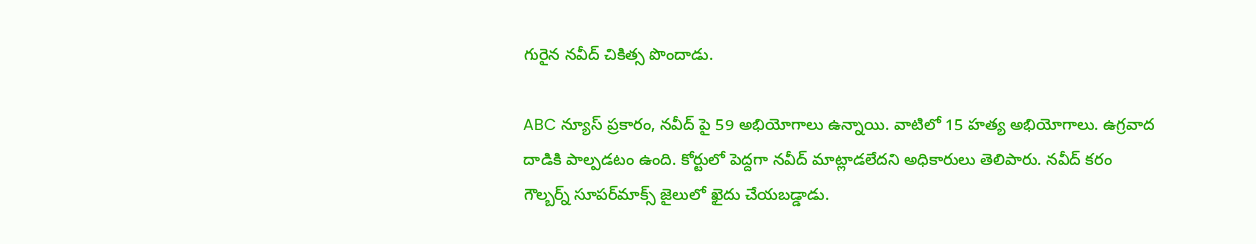గురైన నవీద్ చికిత్స పొందాడు.

ABC న్యూస్ ప్రకారం, నవీద్ పై 59 అభియోగాలు ఉన్నాయి. వాటిలో 15 హత్య అభియోగాలు. ఉగ్రవాద దాడికి పాల్పడటం ఉంది. కోర్టులో పెద్దగా నవీద్ మాట్లాడలేదని అధికారులు తెలిపారు. నవీద్ కరం గౌల్బర్న్ సూపర్‌మాక్స్ జైలులో ఖైదు చేయబడ్డాడు.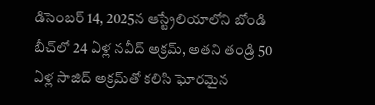డిసెంబర్ 14, 2025న ఆస్ట్రేలియాలోని బోండి బీచ్‌లో 24 ఏళ్ల నవీద్ అక్రమ్, అతని తండ్రి 50 ఏళ్ల సాజిద్ అక్రమ్‌తో కలిసి ఘోరమైన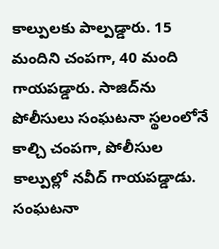కాల్పులకు పాల్పడ్డారు. 15 మందిని చంపగా, 40 మంది గాయపడ్డారు. సాజిద్‌ను పోలీసులు సంఘటనా స్థలంలోనే కాల్చి చంపగా, పోలీసుల కాల్పుల్లో నవీద్ గాయపడ్డాడు. సంఘటనా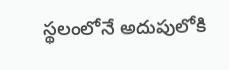స్థలంలోనే అదుపులోకి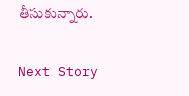తీసుకున్నారు.

Next Story